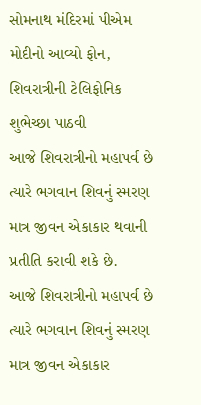સોમનાથ મંદિરમાં પીએમ મોદીનો આવ્યો ફોન, શિવરાત્રીની ટેલિફોનિક શુભેચ્છા પાઠવી
આજે શિવરાત્રીનો મહાપર્વ છે ત્યારે ભગવાન શિવનું સ્મરણ માત્ર જીવન એકાકાર થવાની પ્રતીતિ કરાવી શકે છે.
આજે શિવરાત્રીનો મહાપર્વ છે ત્યારે ભગવાન શિવનું સ્મરણ માત્ર જીવન એકાકાર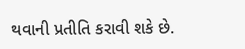થવાની પ્રતીતિ કરાવી શકે છે.